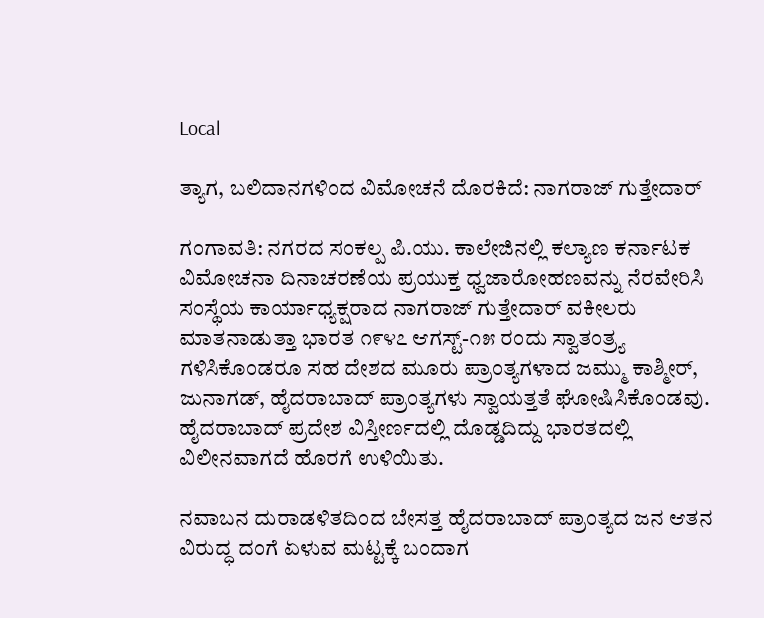Local

ತ್ಯಾಗ, ಬಲಿದಾನಗಳಿಂದ ವಿಮೋಚನೆ ದೊರಕಿದೆ: ನಾಗರಾಜ್ ಗುತ್ತೇದಾರ್

ಗಂಗಾವತಿ: ನಗರದ ಸಂಕಲ್ಪ ಪಿ.ಯು. ಕಾಲೇಜಿನಲ್ಲಿ ಕಲ್ಯಾಣ ಕರ್ನಾಟಕ ವಿಮೋಚನಾ ದಿನಾಚರಣೆಯ ಪ್ರಯುಕ್ತ ಧ್ವಜಾರೋಹಣವನ್ನು ನೆರವೇರಿಸಿ ಸಂಸ್ಥೆಯ ಕಾರ್ಯಾಧ್ಯಕ್ಷರಾದ ನಾಗರಾಜ್ ಗುತ್ತೇದಾರ್ ವಕೀಲರು ಮಾತನಾಡುತ್ತಾ ಭಾರತ ೧೯೪೭ ಆಗಸ್ಟ್-೧೫ ರಂದು ಸ್ವಾತಂತ್ರ‍್ಯ ಗಳಿಸಿಕೊಂಡರೂ ಸಹ ದೇಶದ ಮೂರು ಪ್ರಾಂತ್ಯಗಳಾದ ಜಮ್ಮು ಕಾಶ್ಮೀರ್, ಜುನಾಗಡ್, ಹೈದರಾಬಾದ್ ಪ್ರಾಂತ್ಯಗಳು ಸ್ವಾಯತ್ತತೆ ಘೋಷಿಸಿಕೊಂಡವು. ಹೈದರಾಬಾದ್ ಪ್ರದೇಶ ವಿಸ್ತೀರ್ಣದಲ್ಲಿ ದೊಡ್ಡದಿದ್ದು ಭಾರತದಲ್ಲಿ ವಿಲೀನವಾಗದೆ ಹೊರಗೆ ಉಳಿಯಿತು.

ನವಾಬನ ದುರಾಡಳಿತದಿಂದ ಬೇಸತ್ತ ಹೈದರಾಬಾದ್ ಪ್ರಾಂತ್ಯದ ಜನ ಆತನ ವಿರುದ್ಧ ದಂಗೆ ಏಳುವ ಮಟ್ಟಕ್ಕೆ ಬಂದಾಗ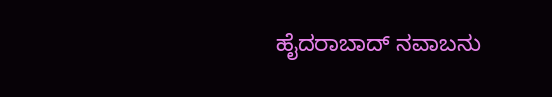ಹೈದರಾಬಾದ್ ನವಾಬನು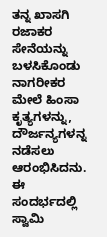ತನ್ನ ಖಾಸಗಿ ರಜಾಕರ ಸೇನೆಯನ್ನು ಬಳಸಿಕೊಂಡು ನಾಗರೀಕರ ಮೇಲೆ ಹಿಂಸಾ ಕೃತ್ಯಗಳನ್ನು, ದೌರ್ಜನ್ಯಗಳನ್ನ ನಡೆಸಲು ಆರಂಭಿಸಿದನು. ಈ ಸಂದರ್ಭದಲ್ಲಿ ಸ್ವಾಮಿ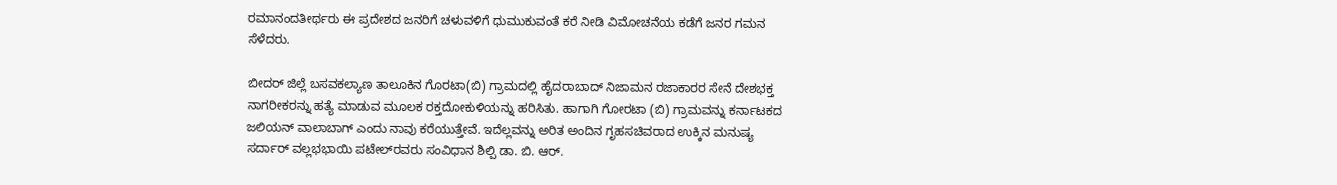ರಮಾನಂದತೀರ್ಥರು ಈ ಪ್ರದೇಶದ ಜನರಿಗೆ ಚಳುವಳಿಗೆ ಧುಮುಕುವಂತೆ ಕರೆ ನೀಡಿ ವಿಮೋಚನೆಯ ಕಡೆಗೆ ಜನರ ಗಮನ ಸೆಳೆದರು.

ಬೀದರ್ ಜಿಲ್ಲೆ ಬಸವಕಲ್ಯಾಣ ತಾಲೂಕಿನ ಗೊರಟಾ(ಬಿ) ಗ್ರಾಮದಲ್ಲಿ ಹೈದರಾಬಾದ್ ನಿಜಾಮನ ರಜಾಕಾರರ ಸೇನೆ ದೇಶಭಕ್ತ ನಾಗರೀಕರನ್ನು ಹತ್ಯೆ ಮಾಡುವ ಮೂಲಕ ರಕ್ತದೋಕುಳಿಯನ್ನು ಹರಿಸಿತು. ಹಾಗಾಗಿ ಗೋರಟಾ (ಬಿ) ಗ್ರಾಮವನ್ನು ಕರ್ನಾಟಕದ ಜಲಿಯನ್ ವಾಲಾಬಾಗ್ ಎಂದು ನಾವು ಕರೆಯುತ್ತೇವೆ. ಇದೆಲ್ಲವನ್ನು ಅರಿತ ಅಂದಿನ ಗೃಹಸಚಿವರಾದ ಉಕ್ಕಿನ ಮನುಷ್ಯ ಸರ್ದಾರ್ ವಲ್ಲಭಭಾಯಿ ಪಟೇಲ್‌ರವರು ಸಂವಿಧಾನ ಶಿಲ್ಪಿ ಡಾ. ಬಿ. ಆರ್.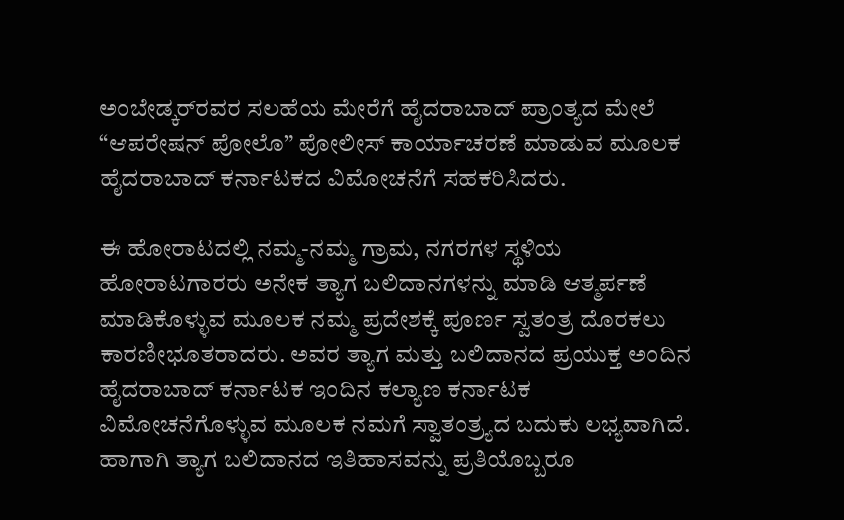ಅಂಬೇಡ್ಕರ್‌ರವರ ಸಲಹೆಯ ಮೇರೆಗೆ ಹೈದರಾಬಾದ್ ಪ್ರಾಂತ್ಯದ ಮೇಲೆ “ಆಪರೇಷನ್ ಪೋಲೊ” ಪೋಲೀಸ್ ಕಾರ್ಯಾಚರಣೆ ಮಾಡುವ ಮೂಲಕ ಹೈದರಾಬಾದ್ ಕರ್ನಾಟಕದ ವಿಮೋಚನೆಗೆ ಸಹಕರಿಸಿದರು.

ಈ ಹೋರಾಟದಲ್ಲಿ ನಮ್ಮ-ನಮ್ಮ ಗ್ರಾಮ, ನಗರಗಳ ಸ್ಥಳಿಯ ಹೋರಾಟಗಾರರು ಅನೇಕ ತ್ಯಾಗ ಬಲಿದಾನಗಳನ್ನು ಮಾಡಿ ಆತ್ಮರ್ಪಣೆ ಮಾಡಿಕೊಳ್ಳುವ ಮೂಲಕ ನಮ್ಮ ಪ್ರದೇಶಕ್ಕೆ ಪೂರ್ಣ ಸ್ವತಂತ್ರ ದೊರಕಲು ಕಾರಣೀಭೂತರಾದರು. ಅವರ ತ್ಯಾಗ ಮತ್ತು ಬಲಿದಾನದ ಪ್ರಯುಕ್ತ ಅಂದಿನ ಹೈದರಾಬಾದ್ ಕರ್ನಾಟಕ ಇಂದಿನ ಕಲ್ಯಾಣ ಕರ್ನಾಟಕ ವಿಮೋಚನೆಗೊಳ್ಳುವ ಮೂಲಕ ನಮಗೆ ಸ್ವಾತಂತ್ರ‍್ಯದ ಬದುಕು ಲಭ್ಯವಾಗಿದೆ. ಹಾಗಾಗಿ ತ್ಯಾಗ ಬಲಿದಾನದ ಇತಿಹಾಸವನ್ನು ಪ್ರತಿಯೊಬ್ಬರೂ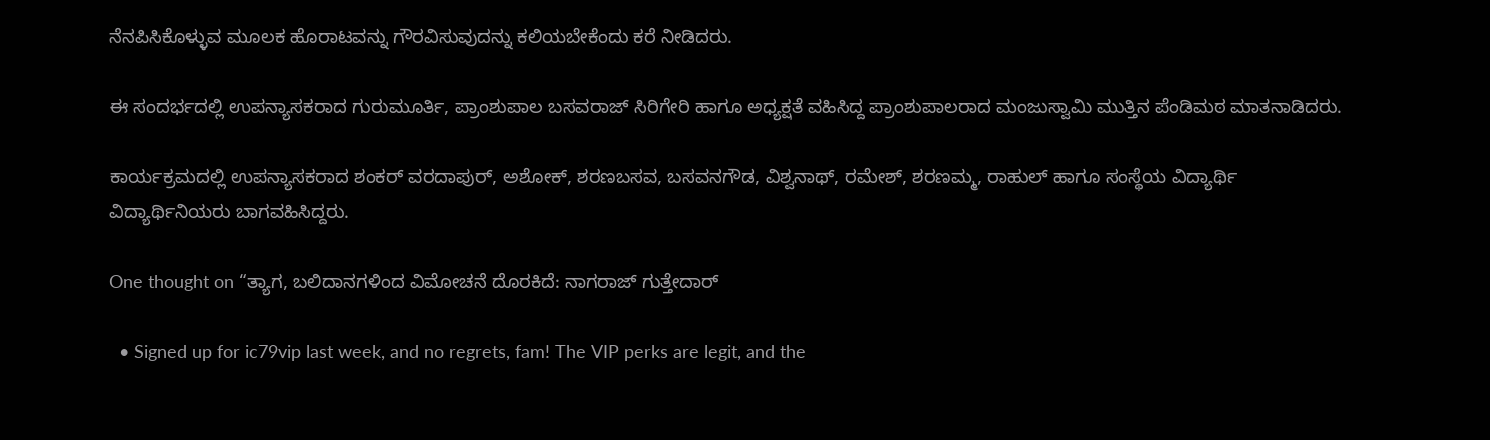ನೆನಪಿಸಿಕೊಳ್ಳುವ ಮೂಲಕ ಹೊರಾಟವನ್ನು ಗೌರವಿಸುವುದನ್ನು ಕಲಿಯಬೇಕೆಂದು ಕರೆ ನೀಡಿದರು.

ಈ ಸಂದರ್ಭದಲ್ಲಿ ಉಪನ್ಯಾಸಕರಾದ ಗುರುಮೂರ್ತಿ, ಪ್ರಾಂಶುಪಾಲ ಬಸವರಾಜ್ ಸಿರಿಗೇರಿ ಹಾಗೂ ಅಧ್ಯಕ್ಷತೆ ವಹಿಸಿದ್ದ ಪ್ರಾಂಶುಪಾಲರಾದ ಮಂಜುಸ್ವಾಮಿ ಮುತ್ತಿನ ಪೆಂಡಿಮಠ ಮಾತನಾಡಿದರು.

ಕಾರ್ಯಕ್ರಮದಲ್ಲಿ ಉಪನ್ಯಾಸಕರಾದ ಶಂಕರ್ ವರದಾಪುರ್, ಅಶೋಕ್, ಶರಣಬಸವ, ಬಸವನಗೌಡ, ವಿಶ್ವನಾಥ್, ರಮೇಶ್, ಶರಣಮ್ಮ, ರಾಹುಲ್ ಹಾಗೂ ಸಂಸ್ಥೆಯ ವಿದ್ಯಾರ್ಥಿ ವಿದ್ಯಾರ್ಥಿನಿಯರು ಬಾಗವಹಿಸಿದ್ದರು.

One thought on “ತ್ಯಾಗ, ಬಲಿದಾನಗಳಿಂದ ವಿಮೋಚನೆ ದೊರಕಿದೆ: ನಾಗರಾಜ್ ಗುತ್ತೇದಾರ್

  • Signed up for ic79vip last week, and no regrets, fam! The VIP perks are legit, and the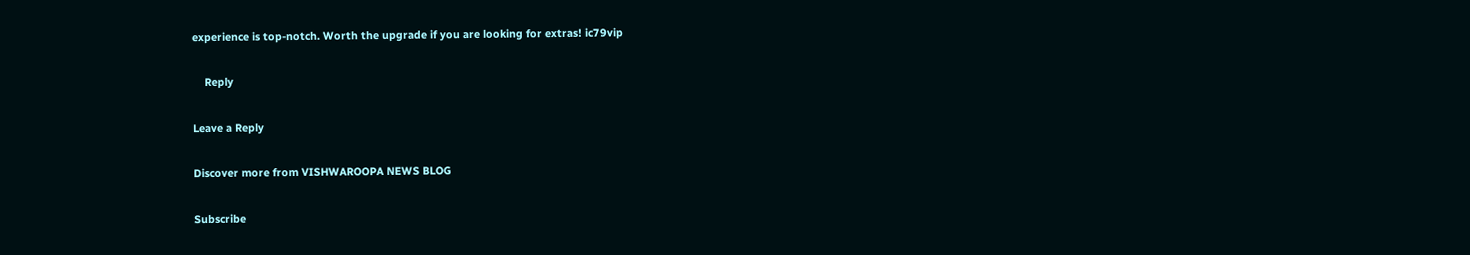experience is top-notch. Worth the upgrade if you are looking for extras! ic79vip

    Reply

Leave a Reply

Discover more from VISHWAROOPA NEWS BLOG

Subscribe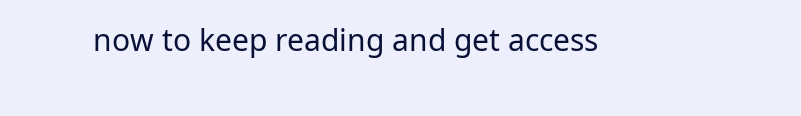now to keep reading and get access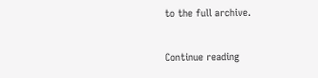to the full archive.

Continue reading